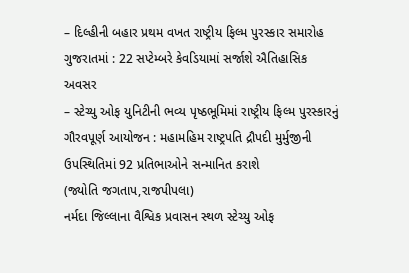– દિલ્હીની બહાર પ્રથમ વખત રાષ્ટ્રીય ફિલ્મ પુરસ્કાર સમારોહ ગુજરાતમાં : 22 સપ્ટેમ્બરે કેવડિયામાં સર્જાશે ઐતિહાસિક અવસર
– સ્ટેચ્યુ ઓફ યુનિટીની ભવ્ય પૃષ્ઠભૂમિમાં રાષ્ટ્રીય ફિલ્મ પુરસ્કારનું ગૌરવપૂર્ણ આયોજન : મહામહિમ રાષ્ટ્રપતિ દ્રૌપદી મુર્મુજીની ઉપસ્થિતિમાં 92 પ્રતિભાઓને સન્માનિત કરાશે
(જ્યોતિ જગતાપ,રાજપીપલા)
નર્મદા જિલ્લાના વૈશ્વિક પ્રવાસન સ્થળ સ્ટેચ્યુ ઓફ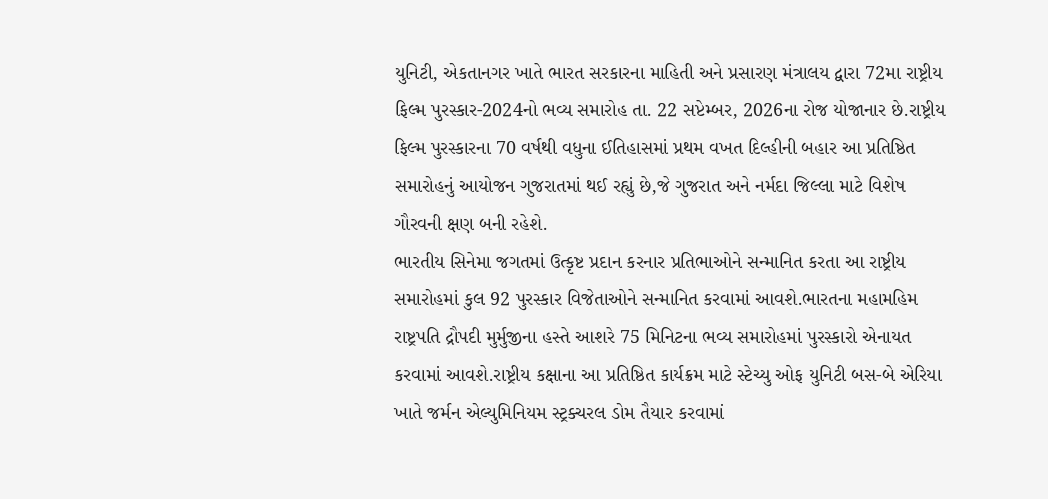યુનિટી, એકતાનગર ખાતે ભારત સરકારના માહિતી અને પ્રસારણ મંત્રાલય દ્વારા 72મા રાષ્ટ્રીય ફિલ્મ પુરસ્કાર-2024નો ભવ્ય સમારોહ તા. 22 સપ્ટેમ્બર, 2026ના રોજ યોજાનાર છે.રાષ્ટ્રીય ફિલ્મ પુરસ્કારના 70 વર્ષથી વધુના ઈતિહાસમાં પ્રથમ વખત દિલ્હીની બહાર આ પ્રતિષ્ઠિત સમારોહનું આયોજન ગુજરાતમાં થઈ રહ્યું છે,જે ગુજરાત અને નર્મદા જિલ્લા માટે વિશેષ ગૌરવની ક્ષણ બની રહેશે.
ભારતીય સિનેમા જગતમાં ઉત્કૃષ્ટ પ્રદાન કરનાર પ્રતિભાઓને સન્માનિત કરતા આ રાષ્ટ્રીય સમારોહમાં કુલ 92 પુરસ્કાર વિજેતાઓને સન્માનિત કરવામાં આવશે.ભારતના મહામહિમ રાષ્ટ્રપતિ દ્રૌપદી મુર્મુજીના હસ્તે આશરે 75 મિનિટના ભવ્ય સમારોહમાં પુરસ્કારો એનાયત કરવામાં આવશે.રાષ્ટ્રીય કક્ષાના આ પ્રતિષ્ઠિત કાર્યક્રમ માટે સ્ટેચ્યુ ઓફ યુનિટી બસ-બે એરિયા ખાતે જર્મન એલ્યુમિનિયમ સ્ટ્રક્ચરલ ડોમ તૈયાર કરવામાં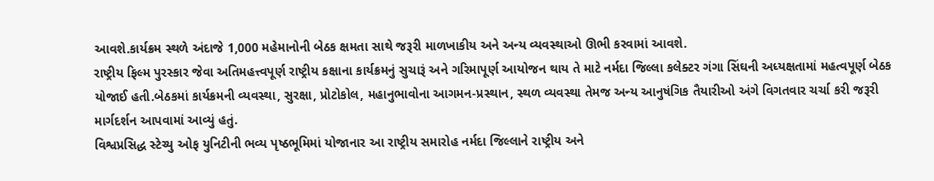આવશે.કાર્યક્રમ સ્થળે અંદાજે 1,000 મહેમાનોની બેઠક ક્ષમતા સાથે જરૂરી માળખાકીય અને અન્ય વ્યવસ્થાઓ ઊભી કરવામાં આવશે.
રાષ્ટ્રીય ફિલ્મ પુરસ્કાર જેવા અતિમહત્ત્વપૂર્ણ રાષ્ટ્રીય કક્ષાના કાર્યક્રમનું સુચારૂં અને ગરિમાપૂર્ણ આયોજન થાય તે માટે નર્મદા જિલ્લા કલેક્ટર ગંગા સિંઘની અધ્યક્ષતામાં મહત્વપૂર્ણ બેઠક યોજાઈ હતી.બેઠકમાં કાર્યક્રમની વ્યવસ્થા, સુરક્ષા, પ્રોટોકોલ, મહાનુભાવોના આગમન-પ્રસ્થાન, સ્થળ વ્યવસ્થા તેમજ અન્ય આનુષંગિક તૈયારીઓ અંગે વિગતવાર ચર્ચા કરી જરૂરી માર્ગદર્શન આપવામાં આવ્યું હતું.
વિશ્વપ્રસિદ્ધ સ્ટેચ્યુ ઓફ યુનિટીની ભવ્ય પૃષ્ઠભૂમિમાં યોજાનાર આ રાષ્ટ્રીય સમારોહ નર્મદા જિલ્લાને રાષ્ટ્રીય અને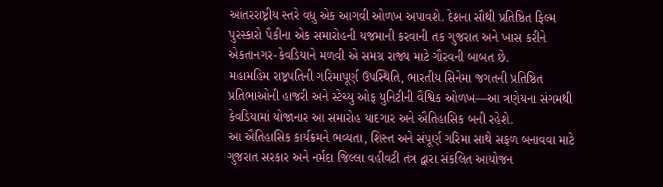આંતરરાષ્ટ્રીય સ્તરે વધુ એક આગવી ઓળખ અપાવશે. દેશના સૌથી પ્રતિષ્ઠિત ફિલ્મ પુરસ્કારો પૈકીના એક સમારોહની યજમાની કરવાની તક ગુજરાત અને ખાસ કરીને એકતાનગર-કેવડિયાને મળવી એ સમગ્ર રાજ્ય માટે ગૌરવની બાબત છે.
મહામહિમ રાષ્ટ્રપતિની ગરિમાપૂર્ણ ઉપસ્થિતિ, ભારતીય સિનેમા જગતની પ્રતિષ્ઠિત પ્રતિભાઓની હાજરી અને સ્ટેચ્યુ ઓફ યુનિટીની વૈશ્વિક ઓળખ—આ ત્રણેયના સંગમથી કેવડિયામાં યોજાનાર આ સમારોહ યાદગાર અને ઐતિહાસિક બની રહેશે.
આ ઐતિહાસિક કાર્યક્રમને ભવ્યતા, શિસ્ત અને સંપૂર્ણ ગરિમા સાથે સફળ બનાવવા માટે ગુજરાત સરકાર અને નર્મદા જિલ્લા વહીવટી તંત્ર દ્વારા સંકલિત આયોજન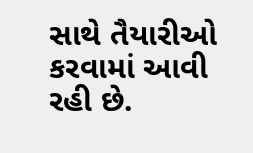સાથે તૈયારીઓ કરવામાં આવી રહી છે.